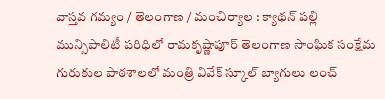వాస్తవ గమ్యం / తెలంగాణ / మంచిర్యాల : క్యాథన్ పల్లి మున్సిపాలిటీ పరిధిలో రామకృష్ణాపూర్ తెలంగాణ సాంఘిక సంక్షేమ గురుకుల పాఠశాలలో మంత్రి వివేక్ స్కూల్ బ్యాగులు లంచ్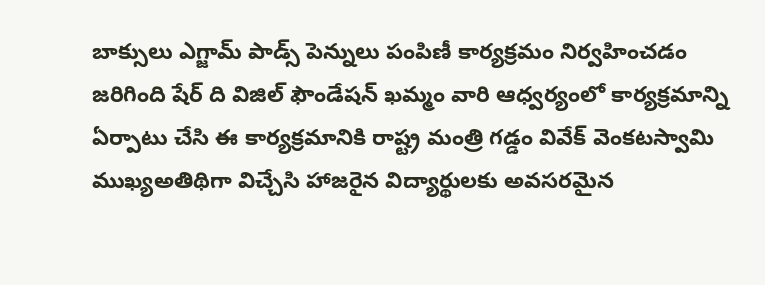బాక్సులు ఎగ్జామ్ పాడ్స్ పెన్నులు పంపిణీ కార్యక్రమం నిర్వహించడం జరిగింది షేర్ ది విజిల్ ఫౌండేషన్ ఖమ్మం వారి ఆధ్వర్యంలో కార్యక్రమాన్ని ఏర్పాటు చేసి ఈ కార్యక్రమానికి రాష్ట్ర మంత్రి గడ్డం వివేక్ వెంకటస్వామి ముఖ్యఅతిథిగా విచ్చేసి హాజరైన విద్యార్థులకు అవసరమైన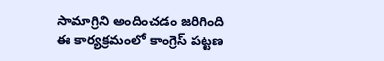సామాగ్రిని అందించడం జరిగింది ఈ కార్యక్రమంలో కాంగ్రెస్ పట్టణ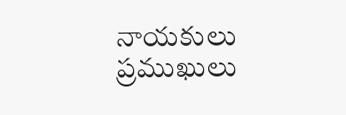నాయకులు ప్రముఖులు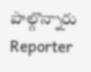పాల్గొన్నారు
Reporter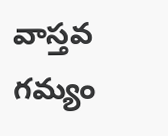వాస్తవ గమ్యం